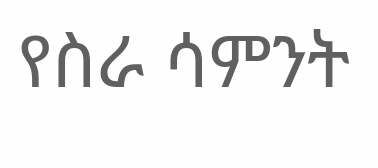የስራ ሳምንት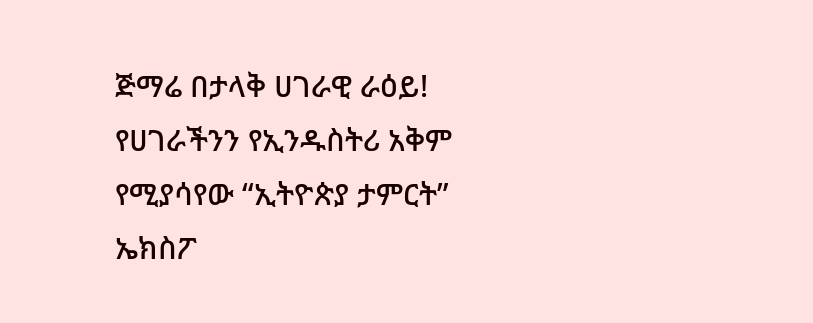ጅማሬ በታላቅ ሀገራዊ ራዕይ!
የሀገራችንን የኢንዱስትሪ አቅም የሚያሳየው “ኢትዮጵያ ታምርት” ኤክስፖ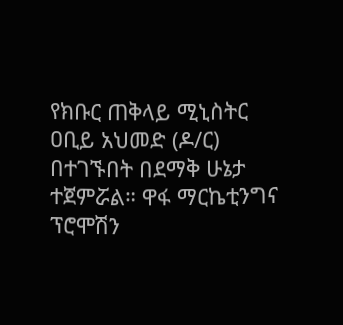የክቡር ጠቅላይ ሚኒስትር ዐቢይ አህመድ (ዶ/ር) በተገኙበት በደማቅ ሁኔታ ተጀምሯል። ዋፋ ማርኬቲንግና ፕሮሞሽን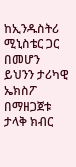ከኢንዱስትሪ ሚኒስቴር ጋር በመሆን ይህንን ታሪካዊ ኤክስፖ በማዘጋጀቱ ታላቅ ክብር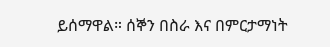ይሰማዋል። ሰኞን በስራ እና በምርታማነት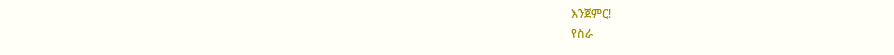እንጀምር!
የስራ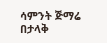ሳምንት ጅማሬ በታላቅ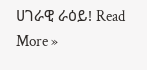ሀገራዊ ራዕይ! Read More »